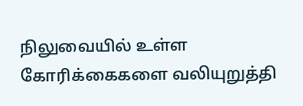நிலுவையில் உள்ள கோரிக்கைகளை வலியுறுத்தி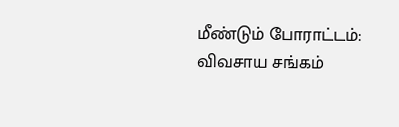மீண்டும் போராட்டம்: விவசாய சங்கம்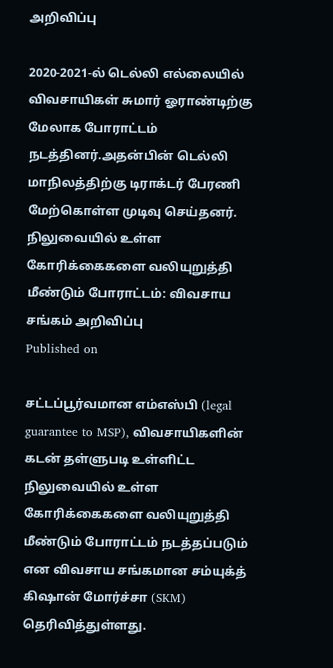அறிவிப்பு

2020-2021-ல் டெல்லி எல்லையில் விவசாயிகள் சுமார் ஓராண்டிற்கு மேலாக போராட்டம் நடத்தினர்.அதன்பின் டெல்லி மாநிலத்திற்கு டிராக்டர் பேரணி மேற்கொள்ள முடிவு செய்தனர்.
நிலுவையில் உள்ள கோரிக்கைகளை வலியுறுத்தி மீண்டும் போராட்டம்: விவசாய சங்கம் அறிவிப்பு
Published on

சட்டப்பூர்வமான எம்எஸ்பி (legal guarantee to MSP), விவசாயிகளின் கடன் தள்ளுபடி உள்ளிட்ட நிலுவையில் உள்ள கோரிக்கைகளை வலியுறுத்தி மீண்டும் போராட்டம் நடத்தப்படும் என விவசாய சங்கமான சம்யுக்த் கிஷான் மோர்ச்சா (SKM) தெரிவித்துள்ளது.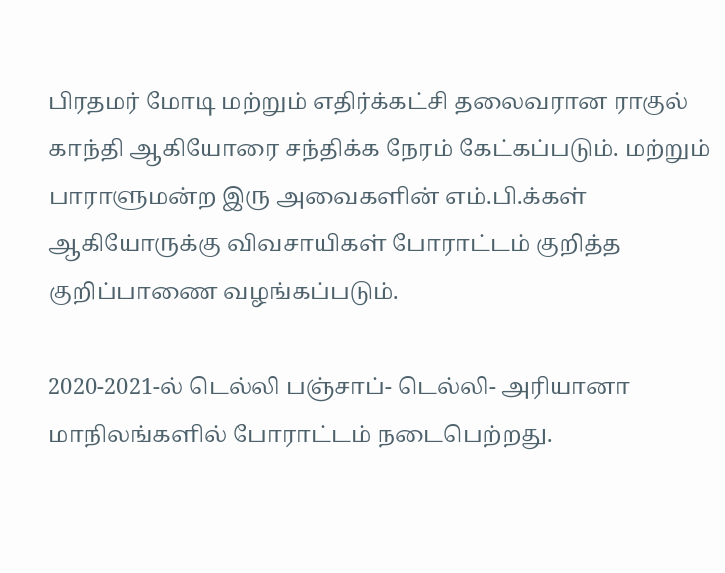பிரதமர் மோடி மற்றும் எதிர்க்கட்சி தலைவரான ராகுல் காந்தி ஆகியோரை சந்திக்க நேரம் கேட்கப்படும். மற்றும் பாராளுமன்ற இரு அவைகளின் எம்.பி.க்கள் ஆகியோருக்கு விவசாயிகள் போராட்டம் குறித்த குறிப்பாணை வழங்கப்படும்.

2020-2021-ல் டெல்லி பஞ்சாப்- டெல்லி- அரியானா மாநிலங்களில் போராட்டம் நடைபெற்றது.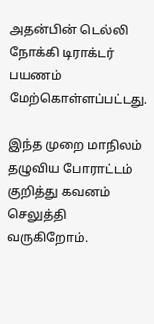அதன்பின் டெல்லி நோக்கி டிராக்டர் பயணம் மேற்கொள்ளப்பட்டது.

இந்த முறை மாநிலம் தழுவிய போராட்டம் குறித்து கவனம் செலுத்தி வருகிறோம்.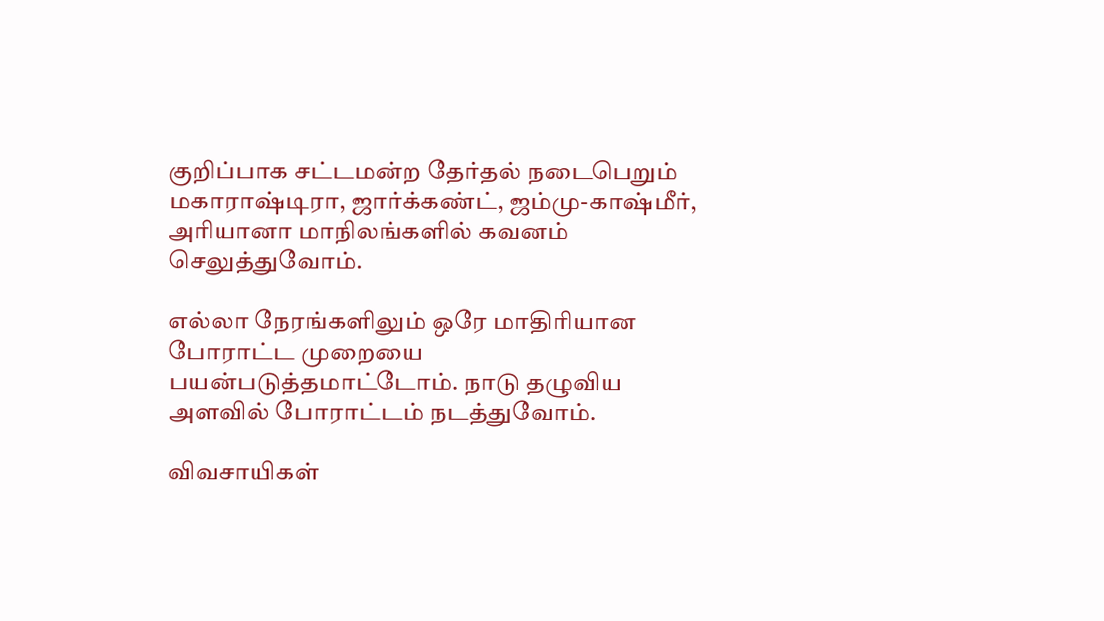குறிப்பாக சட்டமன்ற தேர்தல் நடைபெறும் மகாராஷ்டிரா, ஜார்க்கண்ட், ஜம்மு-காஷ்மீர், அரியானா மாநிலங்களில் கவனம் செலுத்துவோம்.

எல்லா நேரங்களிலும் ஒரே மாதிரியான போராட்ட முறையை பயன்படுத்தமாட்டோம். நாடு தழுவிய அளவில் போராட்டம் நடத்துவோம்.

விவசாயிகள்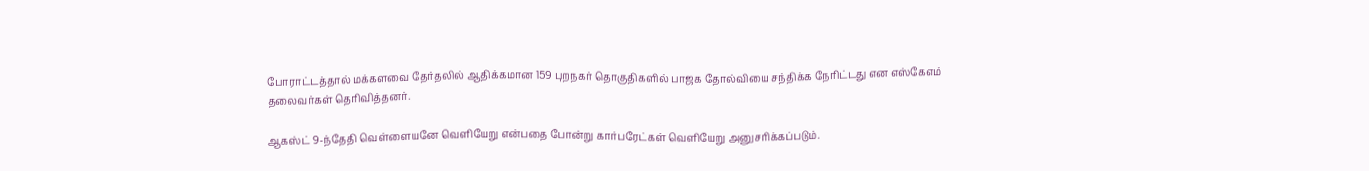போராட்டத்தால் மக்களவை தேர்தலில் ஆதிக்கமான 159 புறநகர் தொகுதிகளில் பாஜக தோல்வியை சந்திக்க நேரிட்டது என எஸ்கேஎம் தலைவர்கள் தெரிவித்தனர்.

ஆகஸ்ட் 9-ந்தேதி வெள்ளையனே வெளியேறு என்பதை போன்று கார்பரேட்கள் வெளியேறு அனுசரிக்கப்படும்.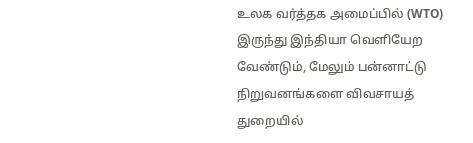உலக வர்த்தக அமைப்பில் (WTO) இருந்து இந்தியா வெளியேற வேண்டும், மேலும் பன்னாட்டு நிறுவனங்களை விவசாயத் துறையில்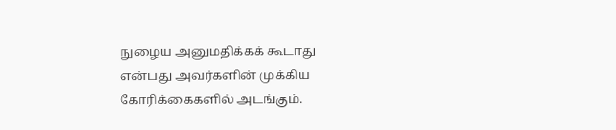நுழைய அனுமதிக்கக் கூடாது என்பது அவர்களின் முக்கிய கோரிக்கைகளில் அடங்கும்.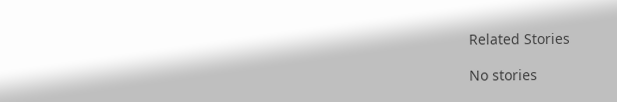Related Stories

No stories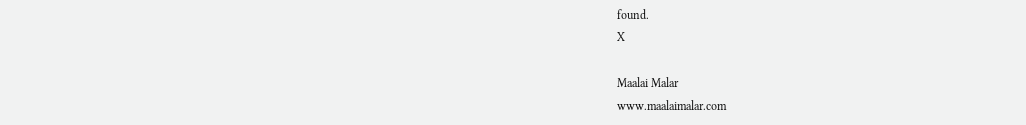found.
X

Maalai Malar
www.maalaimalar.com